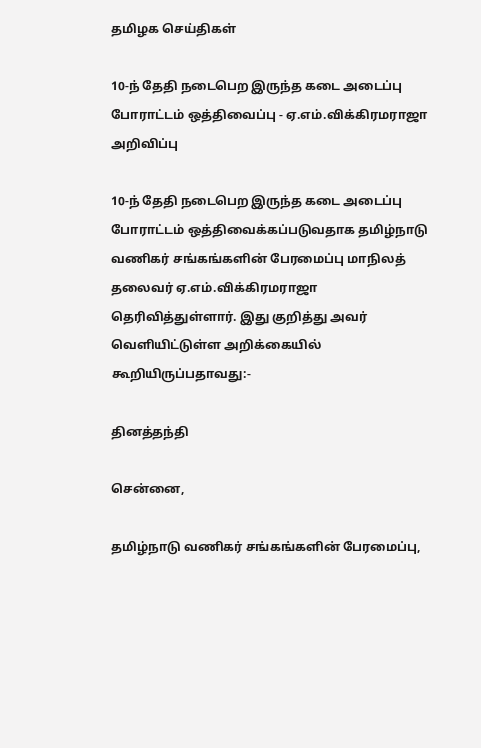தமிழக செய்திகள்

10-ந் தேதி நடைபெற இருந்த கடை அடைப்பு போராட்டம் ஒத்திவைப்பு - ஏ.எம்.விக்கிரமராஜா அறிவிப்பு

10-ந் தேதி நடைபெற இருந்த கடை அடைப்பு போராட்டம் ஒத்திவைக்கப்படுவதாக தமிழ்நாடு வணிகர் சங்கங்களின் பேரமைப்பு மாநிலத் தலைவர் ஏ.எம்.விக்கிரமராஜா தெரிவித்துள்ளார். இது குறித்து அவர் வெளியிட்டுள்ள அறிக்கையில் கூறியிருப்பதாவது:-

தினத்தந்தி

சென்னை,

தமிழ்நாடு வணிகர் சங்கங்களின் பேரமைப்பு,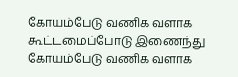கோயம்பேடு வணிக வளாக கூட்டமைப்போடு இணைந்து கோயம்பேடு வணிக வளாக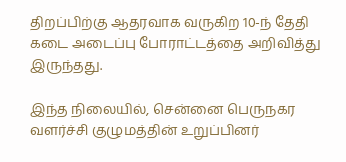திறப்பிற்கு ஆதரவாக வருகிற 10-ந் தேதி கடை அடைப்பு போராட்டத்தை அறிவித்து இருந்தது.

இந்த நிலையில், சென்னை பெருநகர வளர்ச்சி குழுமத்தின் உறுப்பினர்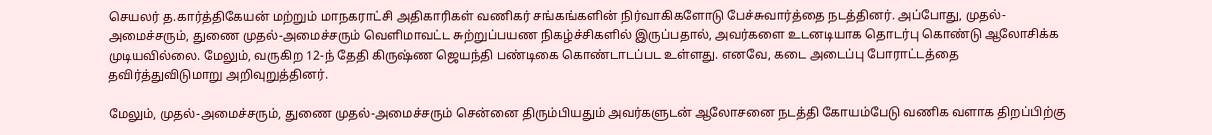செயலர் த.கார்த்திகேயன் மற்றும் மாநகராட்சி அதிகாரிகள் வணிகர் சங்கங்களின் நிர்வாகிகளோடு பேச்சுவார்த்தை நடத்தினர். அப்போது, முதல்-அமைச்சரும், துணை முதல்-அமைச்சரும் வெளிமாவட்ட சுற்றுப்பயண நிகழ்ச்சிகளில் இருப்பதால், அவர்களை உடனடியாக தொடர்பு கொண்டு ஆலோசிக்க முடியவில்லை. மேலும், வருகிற 12-ந் தேதி கிருஷ்ண ஜெயந்தி பண்டிகை கொண்டாடப்பட உள்ளது. எனவே, கடை அடைப்பு போராட்டத்தை தவிர்த்துவிடுமாறு அறிவுறுத்தினர்.

மேலும், முதல்-அமைச்சரும், துணை முதல்-அமைச்சரும் சென்னை திரும்பியதும் அவர்களுடன் ஆலோசனை நடத்தி கோயம்பேடு வணிக வளாக திறப்பிற்கு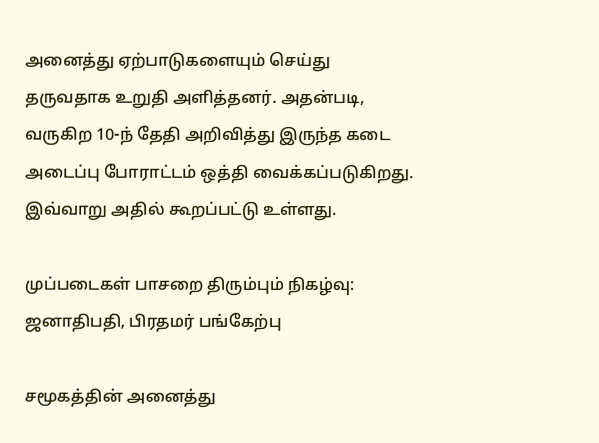அனைத்து ஏற்பாடுகளையும் செய்து தருவதாக உறுதி அளித்தனர். அதன்படி, வருகிற 10-ந் தேதி அறிவித்து இருந்த கடை அடைப்பு போராட்டம் ஒத்தி வைக்கப்படுகிறது. இவ்வாறு அதில் கூறப்பட்டு உள்ளது.

முப்படைகள் பாசறை திரும்பும் நிகழ்வு: ஜனாதிபதி, பிரதமர் பங்கேற்பு

சமூகத்தின் அனைத்து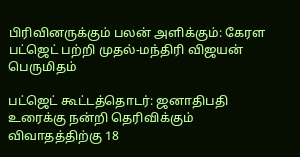பிரிவினருக்கும் பலன் அளிக்கும்: கேரள பட்ஜெட் பற்றி முதல்-மந்திரி விஜயன் பெருமிதம்

பட்ஜெட் கூட்டத்தொடர்: ஜனாதிபதி உரைக்கு நன்றி தெரிவிக்கும் விவாதத்திற்கு 18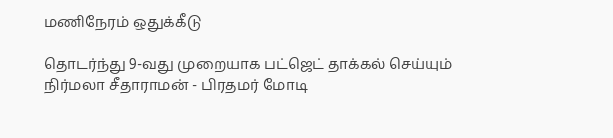மணிநேரம் ஒதுக்கீடு

தொடர்ந்து 9-வது முறையாக பட்ஜெட் தாக்கல் செய்யும் நிர்மலா சீதாராமன் - பிரதமர் மோடி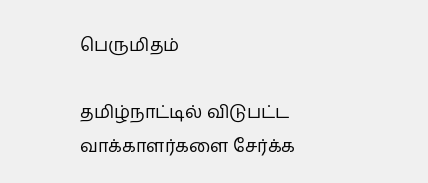பெருமிதம்

தமிழ்நாட்டில் விடுபட்ட வாக்காளர்களை சேர்க்க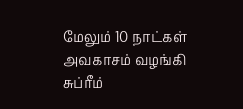மேலும் 10 நாட்கள் அவகாசம் வழங்கி சுப்ரீம்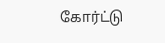கோர்ட்டு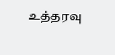உத்தரவு